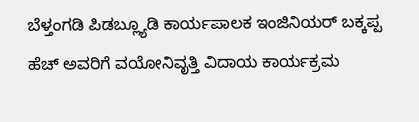ಬೆಳ್ತಂಗಡಿ ಪಿಡಬ್ಲ್ಯೂಡಿ ಕಾರ್ಯಪಾಲಕ ಇಂಜಿನಿಯರ್ ಬಕ್ಕಪ್ಪ ಹೆಚ್ ಅವರಿಗೆ ವಯೋನಿವೃತ್ತಿ ವಿದಾಯ ಕಾರ್ಯಕ್ರಮ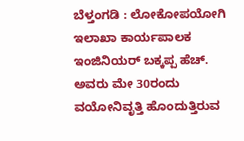ಬೆಳ್ತಂಗಡಿ : ಲೋಕೋಪಯೋಗಿ ಇಲಾಖಾ ಕಾರ್ಯಪಾಲಕ ಇಂಜಿನಿಯರ್ ಬಕ್ಕಪ್ಪ ಹೆಚ್. ಅವರು ಮೇ 30ರಂದು ವಯೋನಿವೃತ್ತಿ ಹೊಂದುತ್ತಿರುವ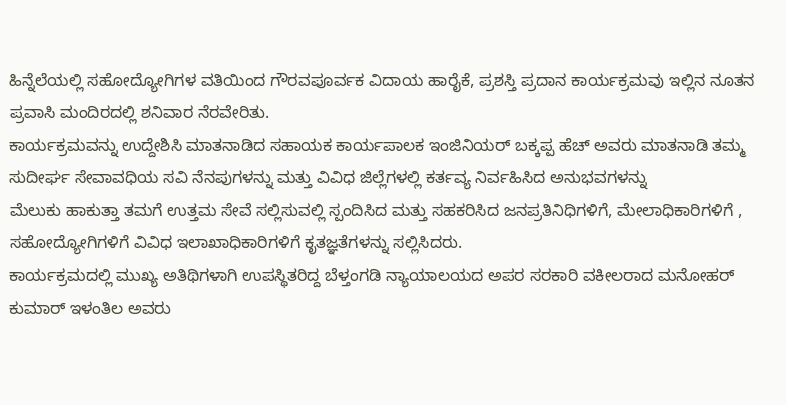ಹಿನ್ನೆಲೆಯಲ್ಲಿ ಸಹೋದ್ಯೋಗಿಗಳ ವತಿಯಿಂದ ಗೌರವಪೂರ್ವಕ ವಿದಾಯ ಹಾರೈಕೆ, ಪ್ರಶಸ್ತಿ ಪ್ರದಾನ ಕಾರ್ಯಕ್ರಮವು ಇಲ್ಲಿನ ನೂತನ ಪ್ರವಾಸಿ ಮಂದಿರದಲ್ಲಿ ಶನಿವಾರ ನೆರವೇರಿತು.
ಕಾರ್ಯಕ್ರಮವನ್ನು ಉದ್ದೇಶಿಸಿ ಮಾತನಾಡಿದ ಸಹಾಯಕ ಕಾರ್ಯಪಾಲಕ ಇಂಜಿನಿಯರ್ ಬಕ್ಕಪ್ಪ ಹೆಚ್ ಅವರು ಮಾತನಾಡಿ ತಮ್ಮ ಸುದೀರ್ಘ ಸೇವಾವಧಿಯ ಸವಿ ನೆನಪುಗಳನ್ನು ಮತ್ತು ವಿವಿಧ ಜಿಲ್ಲೆಗಳಲ್ಲಿ ಕರ್ತವ್ಯ ನಿರ್ವಹಿಸಿದ ಅನುಭವಗಳನ್ನು
ಮೆಲುಕು ಹಾಕುತ್ತಾ ತಮಗೆ ಉತ್ತಮ ಸೇವೆ ಸಲ್ಲಿಸುವಲ್ಲಿ ಸ್ಪಂದಿಸಿದ ಮತ್ತು ಸಹಕರಿಸಿದ ಜನಪ್ರತಿನಿಧಿಗಳಿಗೆ, ಮೇಲಾಧಿಕಾರಿಗಳಿಗೆ , ಸಹೋದ್ಯೋಗಿಗಳಿಗೆ ವಿವಿಧ ಇಲಾಖಾಧಿಕಾರಿಗಳಿಗೆ ಕೃತಜ್ಞತೆಗಳನ್ನು ಸಲ್ಲಿಸಿದರು.
ಕಾರ್ಯಕ್ರಮದಲ್ಲಿ ಮುಖ್ಯ ಅತಿಥಿಗಳಾಗಿ ಉಪಸ್ಥಿತರಿದ್ದ ಬೆಳ್ತಂಗಡಿ ನ್ಯಾಯಾಲಯದ ಅಪರ ಸರಕಾರಿ ವಕೀಲರಾದ ಮನೋಹರ್ ಕುಮಾರ್ ಇಳಂತಿಲ ಅವರು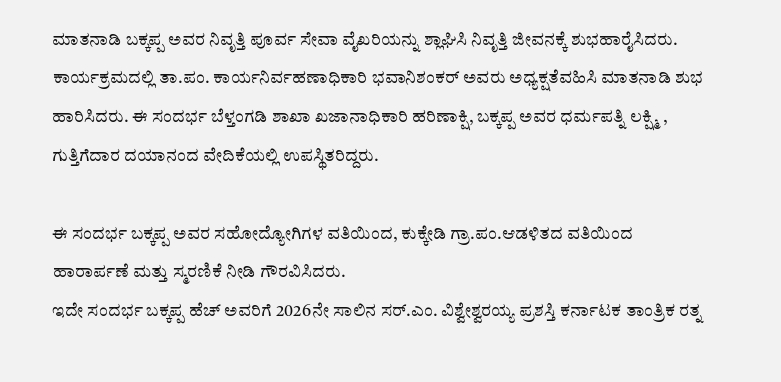ಮಾತನಾಡಿ ಬಕ್ಕಪ್ಪ ಅವರ ನಿವೃತ್ತಿ ಪೂರ್ವ ಸೇವಾ ವೈಖರಿಯನ್ನು ಶ್ಲಾಘಿಸಿ ನಿವೃತ್ತಿ ಜೀವನಕ್ಕೆ ಶುಭಹಾರೈಸಿದರು. ಕಾರ್ಯಕ್ರಮದಲ್ಲಿ ತಾ.ಪಂ. ಕಾರ್ಯನಿರ್ವಹಣಾಧಿಕಾರಿ ಭವಾನಿಶಂಕರ್ ಅವರು ಅಧ್ಯಕ್ಷತೆವಹಿಸಿ ಮಾತನಾಡಿ ಶುಭ ಹಾರಿಸಿದರು. ಈ ಸಂದರ್ಭ ಬೆಳ್ತಂಗಡಿ ಶಾಖಾ ಖಜಾನಾಧಿಕಾರಿ ಹರಿಣಾಕ್ಷಿ, ಬಕ್ಕಪ್ಪ ಅವರ ಧರ್ಮಪತ್ನಿ ಲಕ್ಷ್ಮಿ , ಗುತ್ತಿಗೆದಾರ ದಯಾನಂದ ವೇದಿಕೆಯಲ್ಲಿ ಉಪಸ್ಥಿತರಿದ್ದರು.

ಈ ಸಂದರ್ಭ ಬಕ್ಕಪ್ಪ ಅವರ ಸಹೋದ್ಯೋಗಿಗಳ ವತಿಯಿಂದ, ಕುಕ್ಕೇಡಿ ಗ್ರಾ.ಪಂ.ಆಡಳಿತದ ವತಿಯಿಂದ ಹಾರಾರ್ಪಣೆ ಮತ್ತು ಸ್ಮರಣಿಕೆ ನೀಡಿ ಗೌರವಿಸಿದರು.
ಇದೇ ಸಂದರ್ಭ ಬಕ್ಕಪ್ಪ ಹೆಚ್ ಅವರಿಗೆ 2026ನೇ ಸಾಲಿನ ಸರ್.ಎಂ. ವಿಶ್ವೇಶ್ವರಯ್ಯ ಪ್ರಶಸ್ತಿ ಕರ್ನಾಟಕ ತಾಂತ್ರಿಕ ರತ್ನ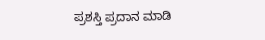ಪ್ರಶಸ್ತಿ ಪ್ರದಾನ ಮಾಡಿ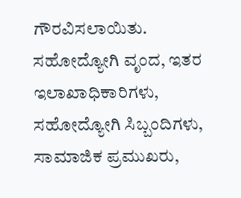ಗೌರವಿಸಲಾಯಿತು. ಸಹೋದ್ಯೋಗಿ ವೃಂದ, ಇತರ ಇಲಾಖಾಧಿಕಾರಿಗಳು, ಸಹೋದ್ಯೋಗಿ ಸಿಬ್ಬಂದಿಗಳು, ಸಾಮಾಜಿಕ ಪ್ರಮುಖರು,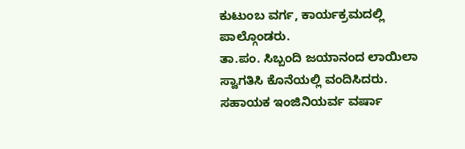ಕುಟುಂಬ ವರ್ಗ, ಕಾರ್ಯಕ್ರಮದಲ್ಲಿ ಪಾಲ್ಗೊಂಡರು.
ತಾ.ಪಂ. ಸಿಬ್ಬಂದಿ ಜಯಾನಂದ ಲಾಯಿಲಾ ಸ್ವಾಗತಿಸಿ ಕೊನೆಯಲ್ಲಿ ವಂದಿಸಿದರು. ಸಹಾಯಕ ಇಂಜಿನಿಯರ್ವ ವರ್ಷಾ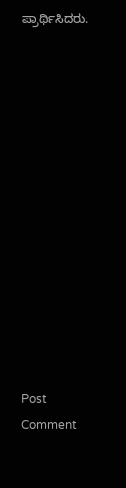ಪ್ರಾರ್ಥಿಸಿದರು.














Post Comment